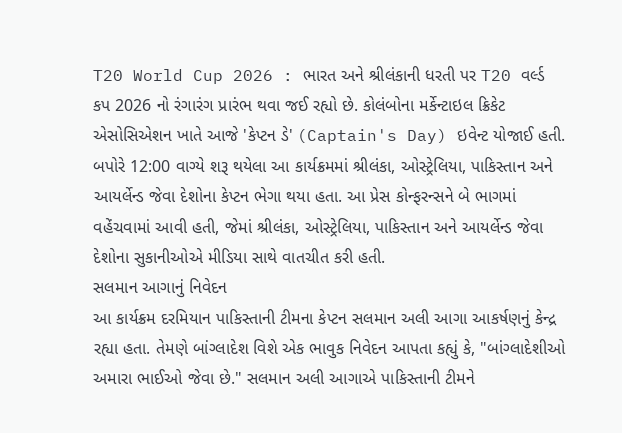T20 World Cup 2026 : ભારત અને શ્રીલંકાની ધરતી પર T20 વર્લ્ડ કપ 2026 નો રંગારંગ પ્રારંભ થવા જઈ રહ્યો છે. કોલંબોના મર્કેન્ટાઇલ ક્રિકેટ એસોસિએશન ખાતે આજે 'કેપ્ટન ડે' (Captain's Day) ઇવેન્ટ યોજાઈ હતી. બપોરે 12:00 વાગ્યે શરૂ થયેલા આ કાર્યક્રમમાં શ્રીલંકા, ઓસ્ટ્રેલિયા, પાકિસ્તાન અને આયર્લેન્ડ જેવા દેશોના કેપ્ટન ભેગા થયા હતા. આ પ્રેસ કોન્ફરન્સને બે ભાગમાં વહેંચવામાં આવી હતી, જેમાં શ્રીલંકા, ઓસ્ટ્રેલિયા, પાકિસ્તાન અને આયર્લેન્ડ જેવા દેશોના સુકાનીઓએ મીડિયા સાથે વાતચીત કરી હતી.
સલમાન આગાનું નિવેદન
આ કાર્યક્રમ દરમિયાન પાકિસ્તાની ટીમના કેપ્ટન સલમાન અલી આગા આકર્ષણનું કેન્દ્ર રહ્યા હતા. તેમણે બાંગ્લાદેશ વિશે એક ભાવુક નિવેદન આપતા કહ્યું કે, "બાંગ્લાદેશીઓ અમારા ભાઈઓ જેવા છે." સલમાન અલી આગાએ પાકિસ્તાની ટીમને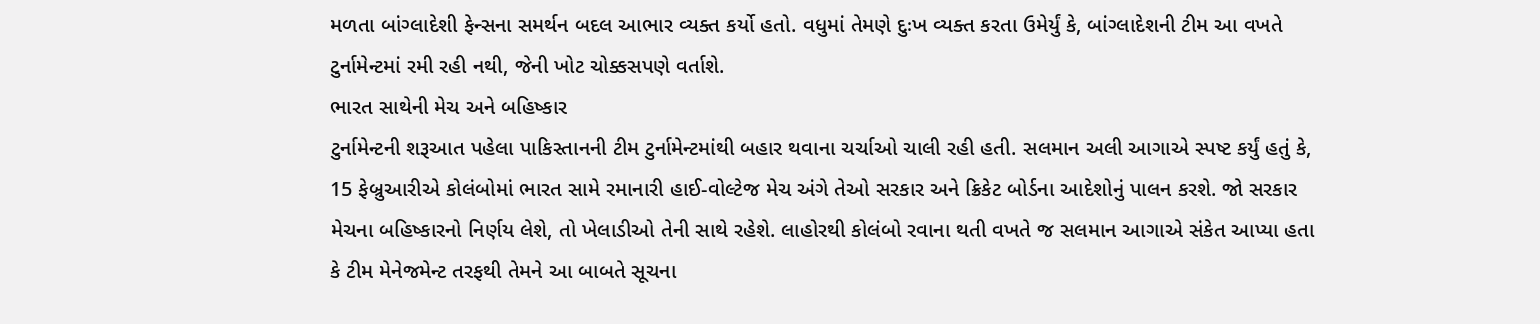મળતા બાંગ્લાદેશી ફેન્સના સમર્થન બદલ આભાર વ્યક્ત કર્યો હતો. વધુમાં તેમણે દુઃખ વ્યક્ત કરતા ઉમેર્યું કે, બાંગ્લાદેશની ટીમ આ વખતે ટુર્નામેન્ટમાં રમી રહી નથી, જેની ખોટ ચોક્કસપણે વર્તાશે.
ભારત સાથેની મેચ અને બહિષ્કાર
ટુર્નામેન્ટની શરૂઆત પહેલા પાકિસ્તાનની ટીમ ટુર્નામેન્ટમાંથી બહાર થવાના ચર્ચાઓ ચાલી રહી હતી. સલમાન અલી આગાએ સ્પષ્ટ કર્યું હતું કે, 15 ફેબ્રુઆરીએ કોલંબોમાં ભારત સામે રમાનારી હાઈ-વોલ્ટેજ મેચ અંગે તેઓ સરકાર અને ક્રિકેટ બોર્ડના આદેશોનું પાલન કરશે. જો સરકાર મેચના બહિષ્કારનો નિર્ણય લેશે, તો ખેલાડીઓ તેની સાથે રહેશે. લાહોરથી કોલંબો રવાના થતી વખતે જ સલમાન આગાએ સંકેત આપ્યા હતા કે ટીમ મેનેજમેન્ટ તરફથી તેમને આ બાબતે સૂચના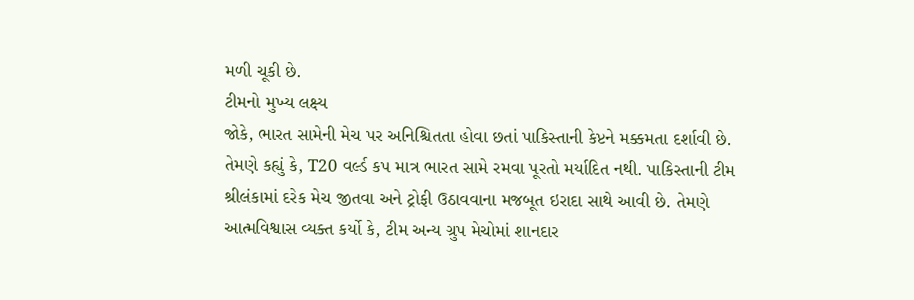મળી ચૂકી છે.
ટીમનો મુખ્ય લક્ષ્ય
જોકે, ભારત સામેની મેચ પર અનિશ્ચિતતા હોવા છતાં પાકિસ્તાની કેપ્ટને મક્કમતા દર્શાવી છે. તેમણે કહ્યું કે, T20 વર્લ્ડ કપ માત્ર ભારત સામે રમવા પૂરતો મર્યાદિત નથી. પાકિસ્તાની ટીમ શ્રીલંકામાં દરેક મેચ જીતવા અને ટ્રોફી ઉઠાવવાના મજબૂત ઇરાદા સાથે આવી છે. તેમણે આત્મવિશ્વાસ વ્યક્ત કર્યો કે, ટીમ અન્ય ગ્રુપ મેચોમાં શાનદાર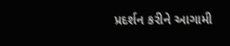પ્રદર્શન કરીને આગામી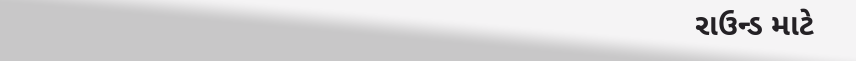રાઉન્ડ માટે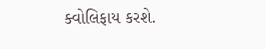ક્વોલિફાય કરશે.